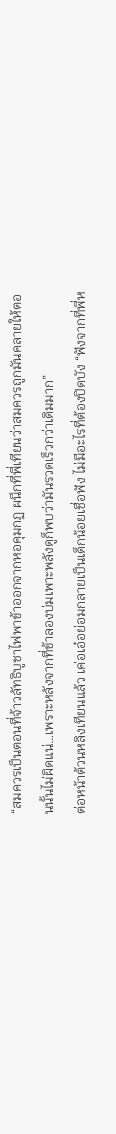“สมควรเป็นตอนที่จ้าวลัทธิบูชาไฟพาข้าออกจากหอคุมกฏ ผนึกที่พี่เทียนว่าสมควรถูกมันคลายให้ตอนนั้นไม่ผิดแน่…เพราะหลังจากที่ข้าลองบ่มเพาะพลังดูก็พบว่ามันรวดเร็วกว่าเดิมมาก”
ต่อหน้าต้วนหลิงเทียนแล้ว เค่อเอ๋อย่อมกลายเป็นเด็กน้อยเชื่อฟัง ไม่มีอะไรที่ต้องปิดบัง “ฟังจากที่พี่ห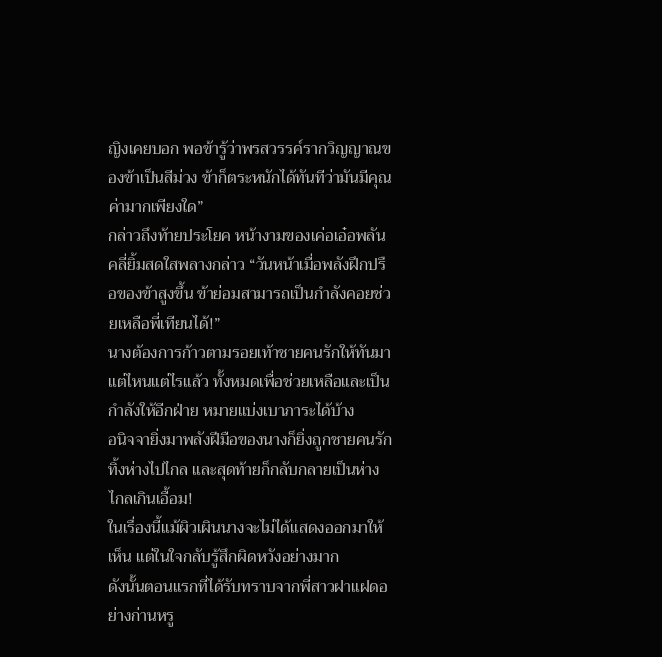ญิงเคยบอก พอข้ารู้ว่าพรสวรรค์รากวิญญาณของข้าเป็นสีม่วง ข้าก็ตระหนักได้ทันทีว่ามันมีคุณค่ามากเพียงใด”
กล่าวถึงท้ายประโยค หน้างามของเค่อเอ๋อพลันคลี่ยิ้มสดใสพลางกล่าว “วันหน้าเมื่อพลังฝึกปรือของข้าสูงขึ้น ข้าย่อมสามารถเป็นกำลังคอยช่วยเหลือพี่เทียนได้!”
นางต้องการก้าวตามรอยเท้าชายคนรักให้ทันมาแต่ไหนแต่ไรแล้ว ทั้งหมดเพื่อช่วยเหลือและเป็นกำลังให้อีกฝ่าย หมายแบ่งเบาภาระได้บ้าง
อนิจจายิ่งมาพลังฝีมือของนางก็ยิ่งถูกชายคนรักทิ้งห่างไปไกล และสุดท้ายก็กลับกลายเป็นห่างไกลเกินเอื้อม!
ในเรื่องนี้แม้ผิวเผินนางจะไม่ได้แสดงออกมาให้เห็น แต่ในใจกลับรู้สึกผิดหวังอย่างมาก
ดังนั้นตอนแรกที่ได้รับทราบจากพี่สาวฝาแฝดอย่างก่านหรู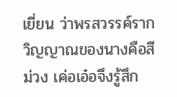เยี่ยน ว่าพรสวรรค์รากวิญญาณของนางคือสีม่วง เค่อเอ๋อจึงรู้สึก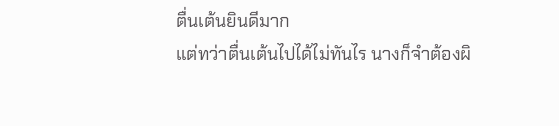ตื่นเต้นยินดีมาก
แต่ทว่าตื่นเต้นไปได้ไม่ทันไร นางก็จำต้องผิ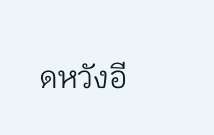ดหวังอี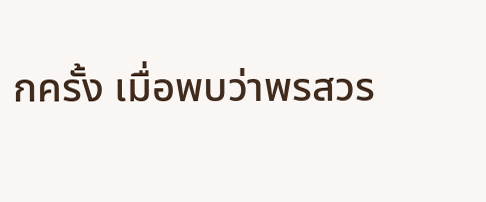กครั้ง เมื่อพบว่าพรสวร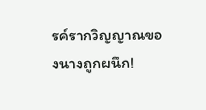รค์รากวิญญาณของนางถูกผนึก!